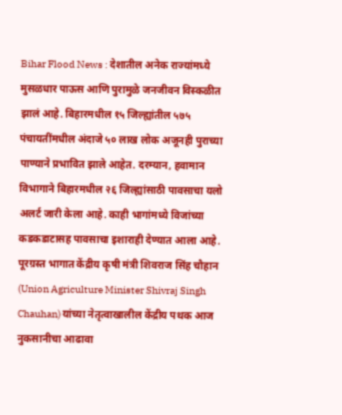Bihar Flood News : देशातील अनेक राज्यांमध्ये मुसळधार पाऊस आणि पुरामुळे जनजीवन विस्कळीत झालं आहे. बिहारमधील १५ जिल्ह्यांतील ५७५ पंचायतींमधील अंदाजे ५० लाख लोक अजूनही पुराच्या पाण्याने प्रभावित झाले आहेत. दरम्यान, हवामान विभागाने बिहारमधील २६ जिल्ह्यांसाठी पावसाचा यलो अलर्ट जारी केला आहे. काही भागांमध्ये विजांच्या कडकडाटासह पावसाचा इशाराही देण्यात आला आहे. पूरग्रस्त भागात केंद्रीय कृषी मंत्री शिवराज सिंह चौहान (Union Agriculture Minister Shivraj Singh Chauhan) यांच्या नेतृत्वाखालील केंद्रीय पथक आज नुकसानीचा आढावा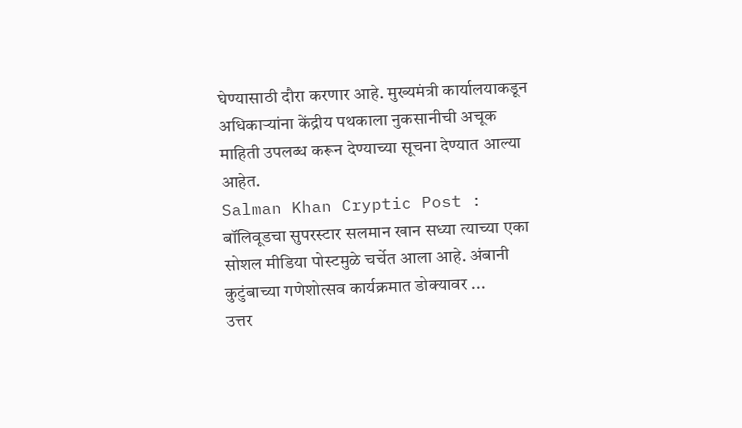घेण्यासाठी दौरा करणार आहे. मुख्यमंत्री कार्यालयाकडून अधिकाऱ्यांना केंद्रीय पथकाला नुकसानीची अचूक माहिती उपलब्ध करून देण्याच्या सूचना देण्यात आल्या आहेत.
Salman Khan Cryptic Post : बॉलिवूडचा सुपरस्टार सलमान खान सध्या त्याच्या एका सोशल मीडिया पोस्टमुळे चर्चेत आला आहे. अंबानी कुटुंबाच्या गणेशोत्सव कार्यक्रमात डोक्यावर ...
उत्तर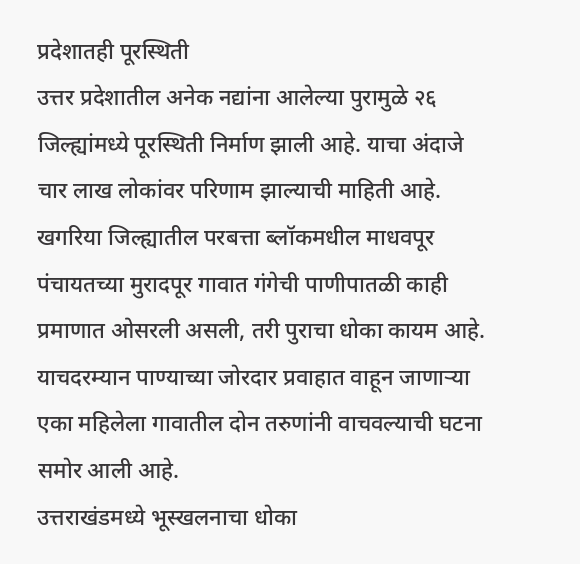प्रदेशातही पूरस्थिती
उत्तर प्रदेशातील अनेक नद्यांना आलेल्या पुरामुळे २६ जिल्ह्यांमध्ये पूरस्थिती निर्माण झाली आहे. याचा अंदाजे चार लाख लोकांवर परिणाम झाल्याची माहिती आहे. खगरिया जिल्ह्यातील परबत्ता ब्लॉकमधील माधवपूर पंचायतच्या मुरादपूर गावात गंगेची पाणीपातळी काही प्रमाणात ओसरली असली, तरी पुराचा धोका कायम आहे. याचदरम्यान पाण्याच्या जोरदार प्रवाहात वाहून जाणाऱ्या एका महिलेला गावातील दोन तरुणांनी वाचवल्याची घटना समोर आली आहे.
उत्तराखंडमध्ये भूस्खलनाचा धोका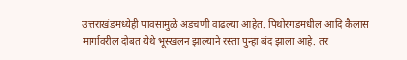उत्तराखंडमध्येही पावसामुळे अडचणी वाढल्या आहेत. पिथोरगडमधील आदि कैलास मार्गावरील दोबत येथे भूस्खलन झाल्याने रस्ता पुन्हा बंद झाला आहे. तर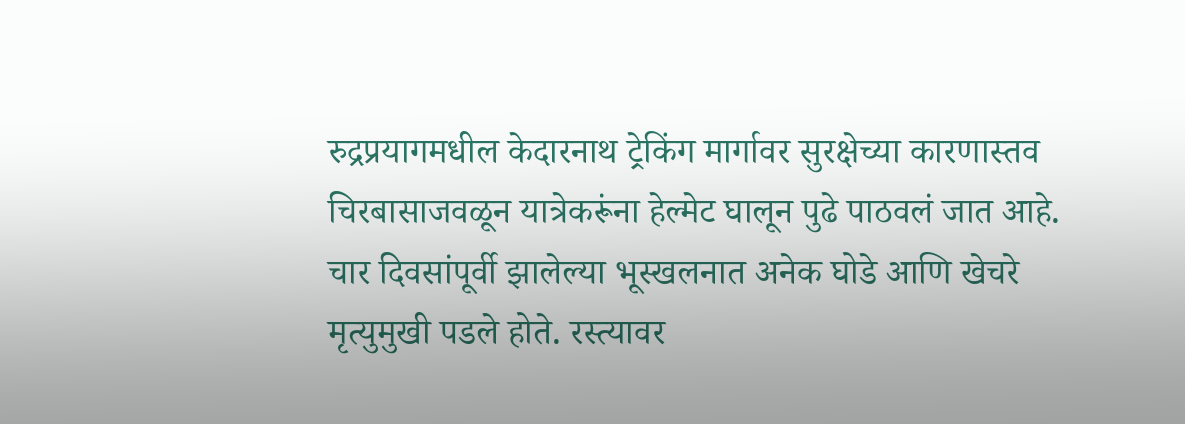रुद्रप्रयागमधील केदारनाथ ट्रेकिंग मार्गावर सुरक्षेच्या कारणास्तव चिरबासाजवळून यात्रेकरूंना हेल्मेट घालून पुढे पाठवलं जात आहे. चार दिवसांपूर्वी झालेल्या भूस्खलनात अनेक घोडे आणि खेचरे मृत्युमुखी पडले होते. रस्त्यावर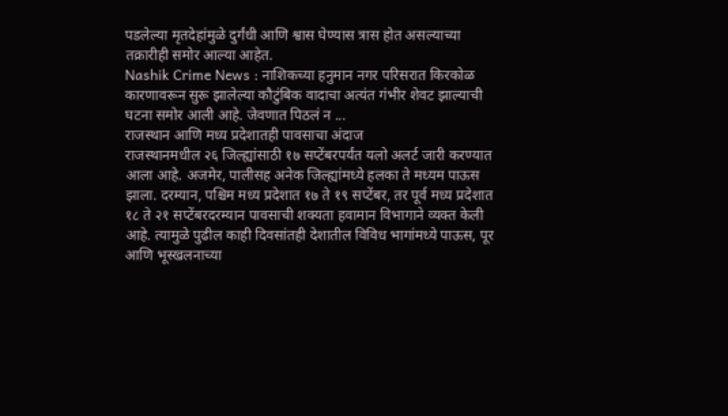पडलेल्या मृतदेहांमुळे दुर्गंधी आणि श्वास घेण्यास त्रास होत असल्याच्या तक्रारीही समोर आल्या आहेत.
Nashik Crime News : नाशिकच्या हनुमान नगर परिसरात किरकोळ कारणावरून सुरू झालेल्या कौटुंबिक वादाचा अत्यंत गंभीर शेवट झाल्याची घटना समोर आली आहे. जेवणात पिठलं न ...
राजस्थान आणि मध्य प्रदेशातही पावसाचा अंदाज
राजस्थानमधील २६ जिल्ह्यांसाठी १७ सप्टेंबरपर्यंत यलो अलर्ट जारी करण्यात आला आहे. अजमेर, पालीसह अनेक जिल्ह्यांमध्ये हलका ते मध्यम पाऊस झाला. दरम्यान, पश्चिम मध्य प्रदेशात १७ ते १९ सप्टेंबर, तर पूर्व मध्य प्रदेशात १८ ते २१ सप्टेंबरदरम्यान पावसाची शक्यता हवामान विभागाने व्यक्त केली आहे. त्यामुळे पुढील काही दिवसांतही देशातील विविध भागांमध्ये पाऊस, पूर आणि भूस्खलनाच्या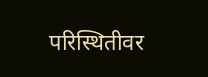परिस्थितीवर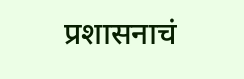प्रशासनाचं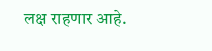लक्ष राहणार आहे.